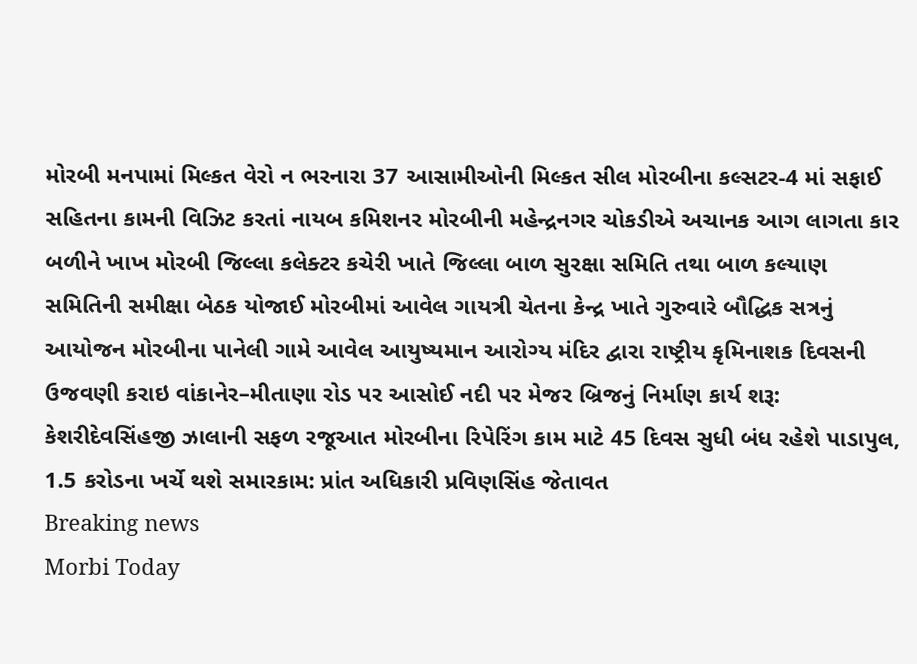મોરબી મનપામાં મિલ્કત વેરો ન ભરનારા 37 આસામીઓની મિલ્કત સીલ મોરબીના કલ્સટર-4 માં સફાઈ સહિતના કામની વિઝિટ કરતાં નાયબ કમિશનર મોરબીની મહેન્દ્રનગર ચોકડીએ અચાનક આગ લાગતા કાર બળીને ખાખ મોરબી જિલ્લા કલેક્ટર કચેરી ખાતે જિલ્લા બાળ સુરક્ષા સમિતિ તથા બાળ કલ્યાણ સમિતિની સમીક્ષા બેઠક યોજાઈ મોરબીમાં આવેલ ગાયત્રી ચેતના કેન્દ્ર ખાતે ગુરુવારે બૌદ્ધિક સત્રનું આયોજન મોરબીના પાનેલી ગામે આવેલ આયુષ્યમાન આરોગ્ય મંદિર દ્વારા રાષ્ટ્રીય કૃમિનાશક દિવસની ઉજવણી કરાઇ વાંકાનેર–મીતાણા રોડ પર આસોઈ નદી પર મેજર બ્રિજનું નિર્માણ કાર્ય શરૂ: કેશરીદેવસિંહજી ઝાલાની સફળ રજૂઆત મોરબીના રિપેરિંગ કામ માટે 45 દિવસ સુધી બંધ રહેશે પાડાપુલ, 1.5 કરોડના ખર્ચે થશે સમારકામ: પ્રાંત અધિકારી પ્રવિણસિંહ જેતાવત
Breaking news
Morbi Today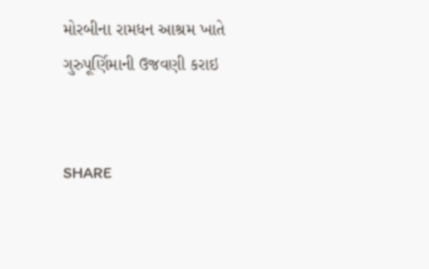મોરબીના રામધન આશ્રમ ખાતે ગુરુપૂર્ણિમાની ઉજવણી કરાઇ


SHARE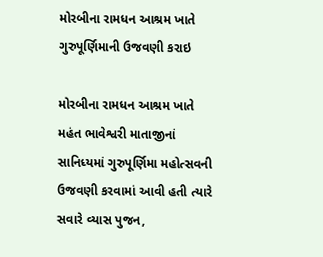મોરબીના રામધન આશ્રમ ખાતે ગુરુપૂર્ણિમાની ઉજવણી કરાઇ

મોરબીના રામધન આશ્રમ ખાતે મહંત ભાવેશ્વરી માતાજીનાં સાનિધ્યમાં ગુરુપૂર્ણિમા મહોત્સવની ઉજવણી કરવામાં આવી હતી ત્યારે સવારે વ્યાસ પુજન,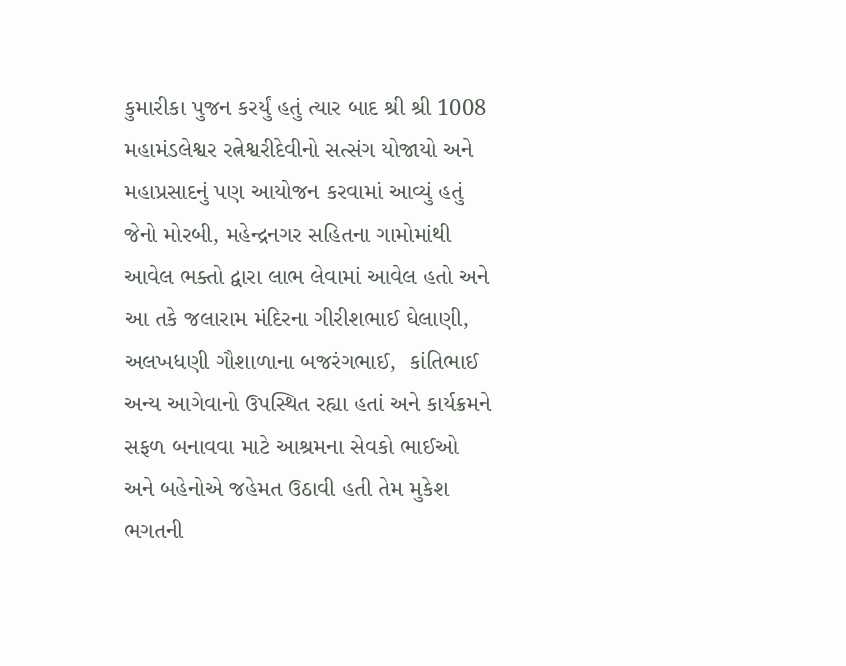કુમારીકા પુજન કરર્યું હતું ત્યાર બાદ શ્રી શ્રી 1008 મહામંડલેશ્વર રત્નેશ્વરીદેવીનો સત્સંગ યોજાયો અને મહાપ્રસાદનું પણ આયોજન કરવામાં આવ્યું હતું જેનો મોરબી, મહેન્દ્રનગર સહિતના ગામોમાંથી આવેલ ભક્તો દ્વારા લાભ લેવામાં આવેલ હતો અને આ તકે જલારામ મંદિરના ગીરીશભાઈ ઘેલાણી, અલખધણી ગૌશાળાના બજરંગભાઈ,  કાંતિભાઈ  અન્ય આગેવાનો ઉપસ્થિત રહ્યા હતાં અને કાર્યક્રમને સફળ બનાવવા માટે આશ્રમના સેવકો ભાઈઓ અને બહેનોએ જહેમત ઉઠાવી હતી તેમ મુકેશ ભગતની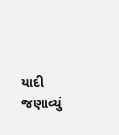યાદી જણાવ્યું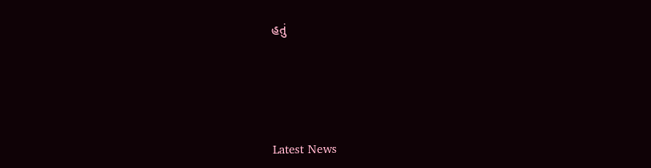હતું






Latest News